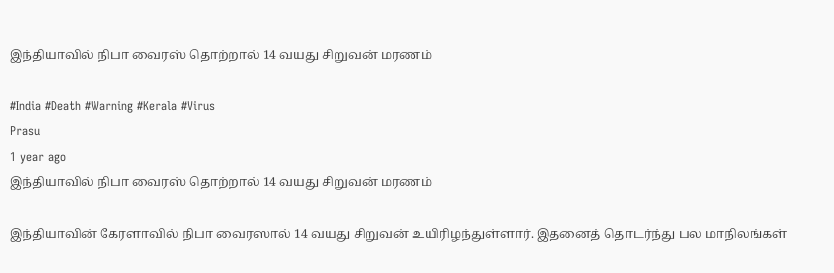இந்தியாவில் நிபா வைரஸ் தொற்றால் 14 வயது சிறுவன் மரணம்

#India #Death #Warning #Kerala #Virus
Prasu
1 year ago
இந்தியாவில் நிபா வைரஸ் தொற்றால் 14 வயது சிறுவன் மரணம்

இந்தியாவின் கேரளாவில் நிபா வைரஸால் 14 வயது சிறுவன் உயிரிழந்துள்ளார். இதனைத் தொடர்ந்து பல மாநிலங்கள்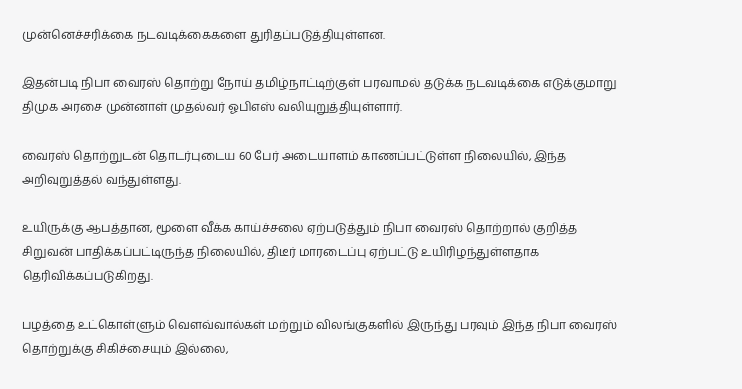முன்னெச்சரிக்கை நடவடிக்கைகளை துரிதப்படுத்தியுள்ளன.

இதன்படி நிபா வைரஸ் தொற்று நோய் தமிழ்நாட்டிற்குள் பரவாமல் தடுக்க நடவடிக்கை எடுக்குமாறு திமுக அரசை முன்னாள் முதல்வர் ஓபிஎஸ் வலியுறுத்தியுள்ளார்.

வைரஸ் தொற்றுடன் தொடர்புடைய 60 பேர் அடையாளம் காணப்பட்டுள்ள நிலையில், இந்த அறிவுறுத்தல் வந்துள்ளது.

உயிருக்கு ஆபத்தான, மூளை வீக்க காய்ச்சலை ஏற்படுத்தும் நிபா வைரஸ் தொற்றால் குறித்த சிறுவன் பாதிக்கப்பட்டிருந்த நிலையில், திடீர் மாரடைப்பு ஏற்பட்டு உயிரிழந்துள்ளதாக தெரிவிக்கப்படுகிறது.

பழத்தை உட்கொள்ளும் வௌவ்வால்கள் மற்றும் விலங்குகளில் இருந்து பரவும் இந்த நிபா வைரஸ் தொற்றுக்கு சிகிச்சையும் இல்லை,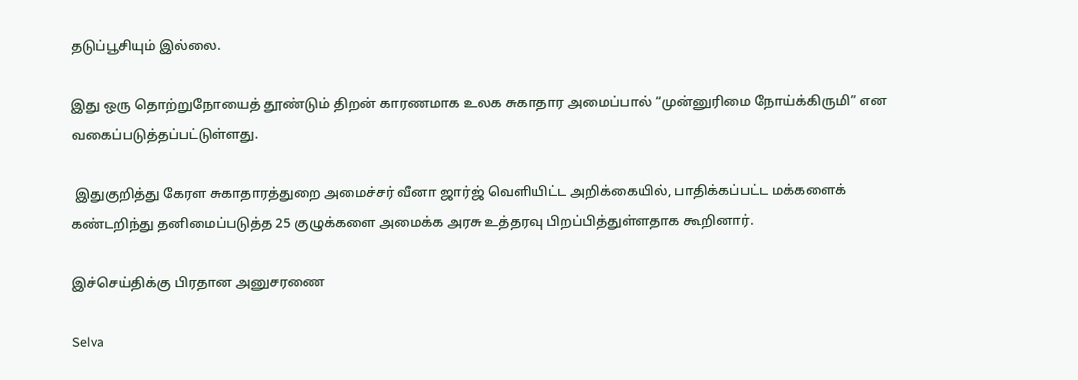தடுப்பூசியும் இல்லை.

இது ஒரு தொற்றுநோயைத் தூண்டும் திறன் காரணமாக உலக சுகாதார அமைப்பால் “முன்னுரிமை நோய்க்கிருமி” என வகைப்படுத்தப்பட்டுள்ளது.

 இதுகுறித்து கேரள சுகாதாரத்துறை அமைச்சர் வீனா ஜார்ஜ் வெளியிட்ட அறிக்கையில், பாதிக்கப்பட்ட மக்களைக் கண்டறிந்து தனிமைப்படுத்த 25 குழுக்களை அமைக்க அரசு உத்தரவு பிறப்பித்துள்ளதாக கூறினார்.

இச்செய்திக்கு பிரதான அனுசரணை

Selva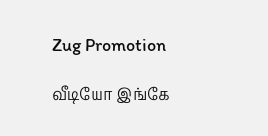Zug Promotion

வீடியோ இங்கே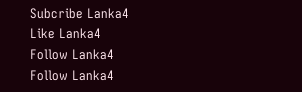Subcribe Lanka4
Like Lanka4
Follow Lanka4
Follow Lanka4